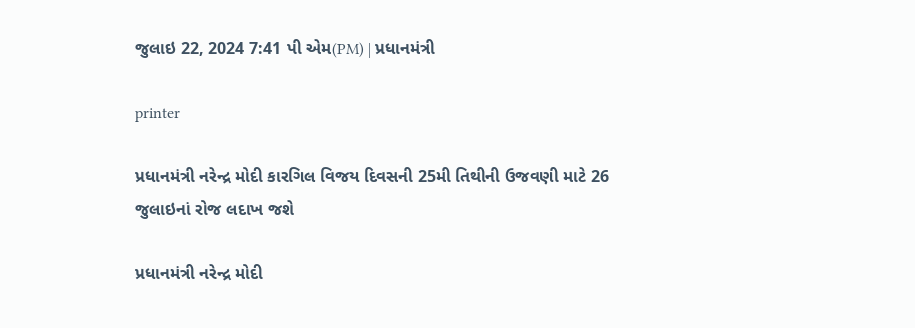જુલાઇ 22, 2024 7:41 પી એમ(PM) | પ્રધાનમંત્રી

printer

પ્રધાનમંત્રી નરેન્દ્ર મોદી કારગિલ વિજય દિવસની 25મી તિથીની ઉજવણી માટે 26 જુલાઇનાં રોજ લદાખ જશે

પ્રધાનમંત્રી નરેન્દ્ર મોદી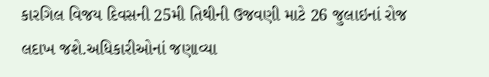કારગિલ વિજય દિવસની 25મી તિથીની ઉજવણી માટે 26 જુલાઇનાં રોજ લદાખ જશે.અધિકારીઓનાં જણાવ્યા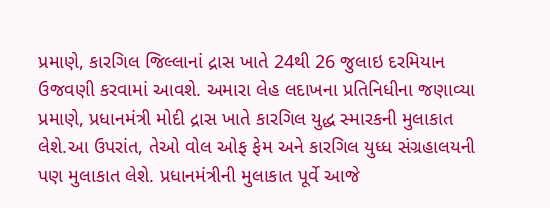પ્રમાણે, કારગિલ જિલ્લાનાં દ્રાસ ખાતે 24થી 26 જુલાઇ દરમિયાન ઉજવણી કરવામાં આવશે. અમારા લેહ લદાખના પ્રતિનિધીના જણાવ્યા પ્રમાણે, પ્રધાનમંત્રી મોદી દ્રાસ ખાતે કારગિલ યુદ્ધ સ્મારકની મુલાકાત લેશે.આ ઉપરાંત, તેઓ વોલ ઓફ ફેમ અને કારગિલ યુધ્ધ સંગ્રહાલયની પણ મુલાકાત લેશે. પ્રધાનમંત્રીની મુલાકાત પૂર્વે આજે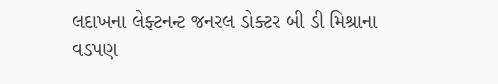લદાખના લેફ્ટનન્ટ જનરલ ડોક્ટર બી ડી મિશ્રાના વડપણ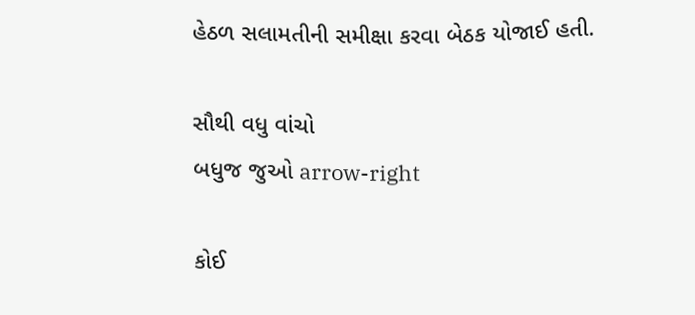હેઠળ સલામતીની સમીક્ષા કરવા બેઠક યોજાઈ હતી.

સૌથી વધુ વાંચો
બધુજ જુઓ arrow-right

કોઈ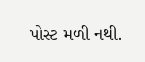પોસ્ટ મળી નથી.